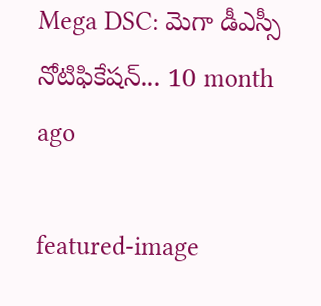Mega DSC: మెగా డీఎస్సీ నోటిఫికేష‌న్‌... 10 month ago

featured-image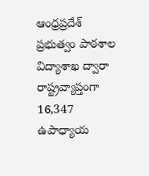ఆంధ్రప్ర‌దేశ్ ప్ర‌భుత్వం పాఠ‌శాల విద్యాశాఖ ద్వారా రాష్ట్రవ్యాప్తంగా 16,347 ఉపాధ్యాయ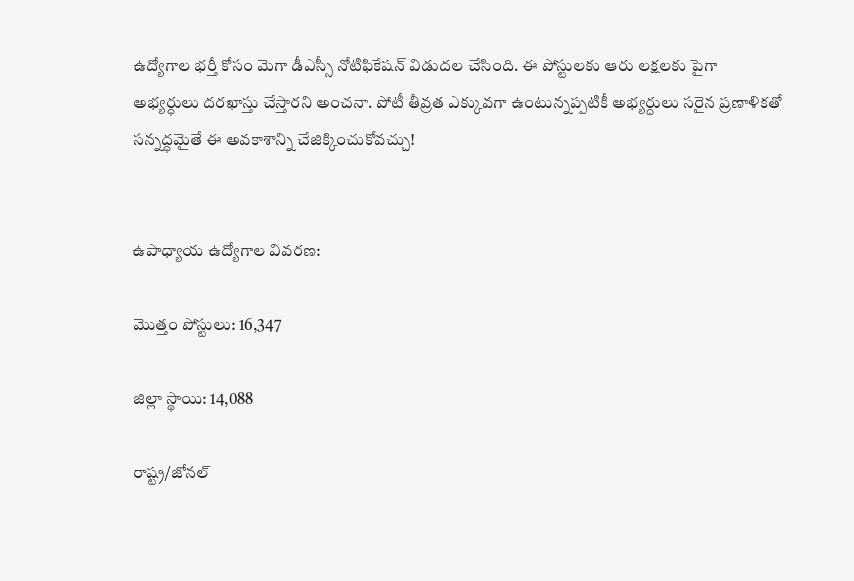ఉద్యోగాల భ‌ర్తీ కోసం మెగా డీఎస్సీ నోటిఫికేషన్ విడుద‌ల చేసింది. ఈ పోస్టుల‌కు ఆరు ల‌క్ష‌ల‌కు పైగా అభ్య‌ర్ధులు ద‌ర‌ఖాస్తు చేస్తార‌ని అంచ‌నా. పోటీ తీవ్ర‌త ఎక్కువ‌గా ఉంటున్న‌ప్ప‌టికీ అభ్య‌ర్దులు స‌రైన ప్ర‌ణాళిక‌తో స‌న్న‌ద్ధ‌మైతే ఈ అవ‌కాశాన్ని చేజిక్కించుకోవ‌చ్చు!


ఉపాధ్యాయ ఉద్యోగాల వివరణ:

మొత్తం పోస్టులు: 16,347

జిల్లా స్థాయి: 14,088

రాష్ట్ర/జోనల్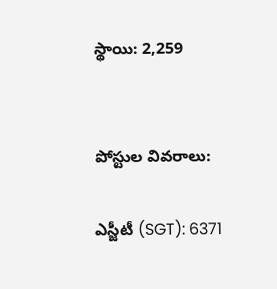స్థాయి: 2,259


పోస్టుల వివరాలు:

ఎస్జీటీ (SGT): 6371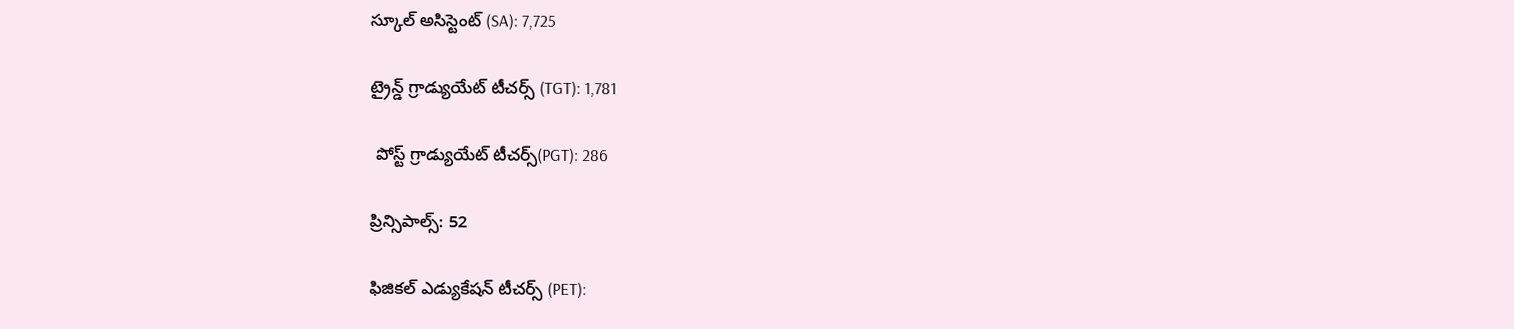స్కూల్ అసిస్టెంట్ (SA): 7,725

ట్రైన్డ్ గ్రాడ్యుయేట్ టీచర్స్ (TGT): 1,781

 పోస్ట్ గ్రాడ్యుయేట్ టీచర్స్(PGT): 286

ప్రిన్సిపాల్స్: 52

ఫిజికల్ ఎడ్యుకేషన్ టీచర్స్ (PET):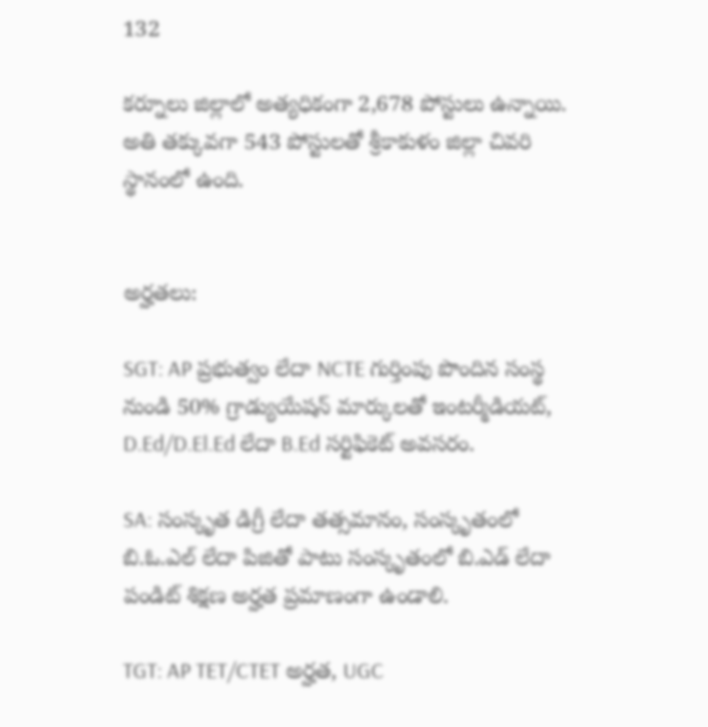132

క‌ర్నూలు జిల్లాలో అత్యధికంగా 2,678 పోస్టులు ఉన్నాయి. అతి త‌క్కువ‌గా 543 పోస్టుల‌తో శ్రీకాకుళం జిల్లా చివరి స్థానంలో ఉంది.


అర్హతలు:

SGT: AP ప్రభుత్వం లేదా NCTE గుర్తింపు పొందిన సంస్థ నుండి 50% గ్రాడ్యుయేషన్ మార్కులతో ఇంటర్మీడియట్, D.Ed/D.El.Ed లేదా B.Ed సర్టిఫికెట్ అవసరం.

SA: సంస్కృత డిగ్రీ లేదా తత్సమానం, సంస్కృతంలో బి.ఓ.ఎల్ లేదా పిజితో పాటు సంస్కృతంలో బి.ఎడ్ లేదా పండిట్ శిక్షణ అర్హత ప్రమాణంగా ఉండాలి.

TGT: AP TET/CTET అర్హత, UGC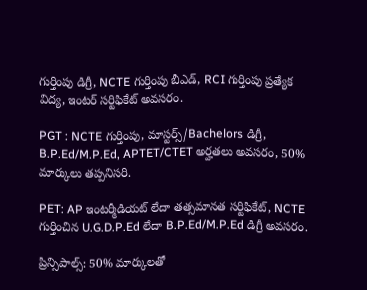గుర్తింపు డిగ్రీ, NCTE గుర్తింపు బీఎడ్, RCI గుర్తింపు ప్రత్యేక విద్య, ఇంటర్ సర్టిఫికేట్ అవసరం.

PGT : NCTE గుర్తింపు, మాస్టర్స్/Bachelors డిగ్రీ, B.P.Ed/M.P.Ed, APTET/CTET అర్హతలు అవసరం, 50% మార్కులు తప్పనిసరి.

PET: AP ఇంటర్మీడియట్ లేదా తత్సమానత సర్టిఫికేట్, NCTE గుర్తించిన U.G.D.P.Ed లేదా B.P.Ed/M.P.Ed డిగ్రీ అవసరం.

ప్రిన్సిపాల్స్: 50% మార్కులతో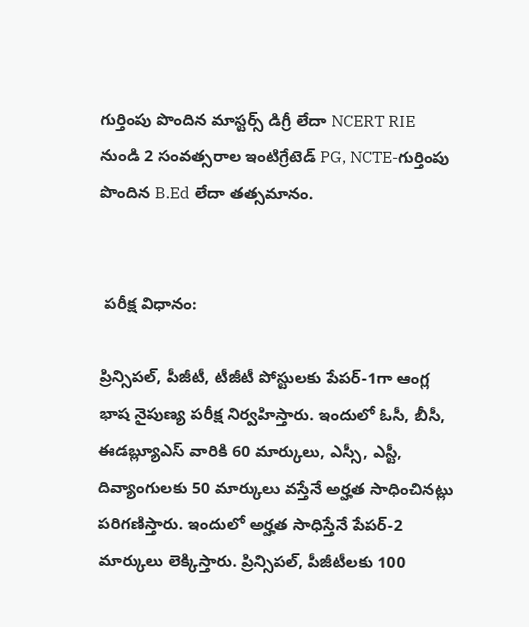గుర్తింపు పొందిన మాస్టర్స్ డిగ్రీ లేదా NCERT RIE నుండి 2 సంవత్సరాల ఇంటిగ్రేటెడ్ PG, NCTE-గుర్తింపు పొందిన B.Ed లేదా తత్సమానం.


 ప‌రీక్ష విధానం:

ప్రిన్సిప‌ల్, పీజీటీ, టీజీటీ పోస్టుల‌కు పేప‌ర్‌-1గా ఆంగ్ల భాష నైపుణ్య ప‌రీక్ష నిర్వ‌హిస్తారు. ఇందులో ఓసీ, బీసీ, ఈడ‌బ్ల్యూఎస్ వారికి 60 మార్కులు, ఎస్సీ, ఎస్టీ, దివ్యాంగుల‌కు 50 మార్కులు వ‌స్తేనే అర్హ‌త సాధించిన‌ట్లు ప‌రిగ‌ణిస్తారు. ఇందులో అర్హ‌త సాధిస్తేనే పేప‌ర్‌-2 మార్కులు లెక్కిస్తారు. ప్రిన్సిప‌ల్‌, పీజీటీల‌కు 100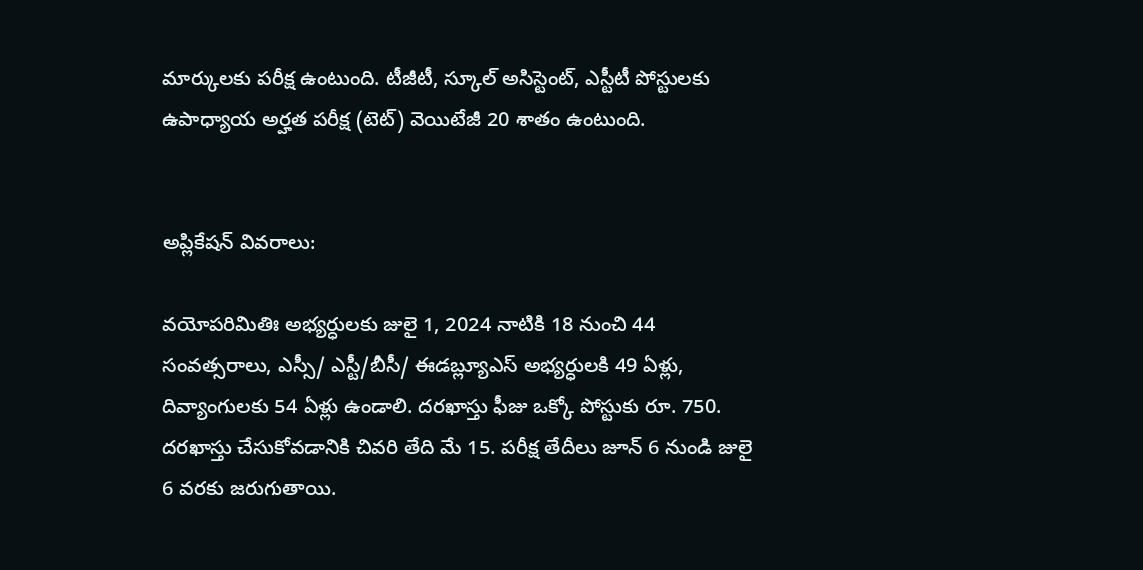మార్కుల‌కు ప‌రీక్ష ఉంటుంది. టీజీటీ, స్కూల్ అసిస్టెంట్‌, ఎస్టీటీ పోస్టుల‌కు ఉపాధ్యాయ అర్హ‌త ప‌రీక్ష (టెట్‌) వెయిటేజీ 20 శాతం ఉంటుంది.


అప్లికేష‌న్ వివ‌రాలు:

వ‌యోప‌రిమితిః అభ్య‌ర్ధుల‌కు జులై 1, 2024 నాటికి 18 నుంచి 44 సంవ‌త్స‌రాలు, ఎస్సీ/ ఎస్టీ/బీసీ/ ఈడ‌బ్ల్యూఎస్ అభ్య‌ర్ధులకి 49 ఏళ్లు, దివ్యాంగుల‌కు 54 ఏళ్లు ఉండాలి. ద‌ర‌ఖాస్తు ఫీజు ఒక్కో పోస్టుకు రూ. 750. ద‌ర‌ఖాస్తు చేసుకోవ‌డానికి చివ‌రి తేది మే 15. ప‌రీక్ష తేదీలు జూన్ 6 నుండి జులై 6 వ‌ర‌కు జ‌రుగుతాయి.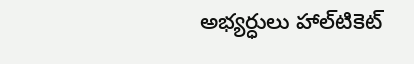అభ్య‌ర్ధులు హాల్‌టికెట్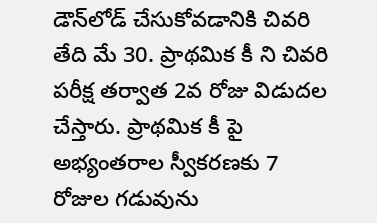డౌన్‌లోడ్ చేసుకోవ‌డానికి చివ‌రి తేది మే 30. ప్రాథ‌మిక కీ ని చివ‌రి ప‌రీక్ష త‌ర్వాత 2వ రోజు విడుద‌ల చేస్తారు. ప్రాథ‌మిక కీ పై అభ్యంత‌రాల‌ స్వీక‌ర‌ణ‌కు 7 రోజుల గ‌డువును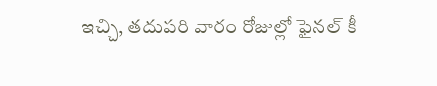ఇచ్చి, త‌దుప‌రి వారం రోజుల్లో ఫైన‌ల్ కీ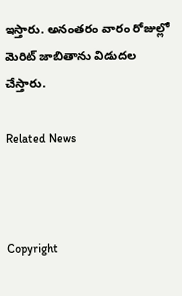ఇస్తారు. అనంత‌రం వారం రోజుల్లో మెరిట్ జాబితాను విడుద‌ల చేస్తారు.

Related News



Copyright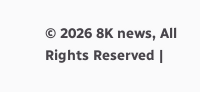© 2026 8K news, All Rights Reserved |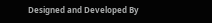Designed and Developed By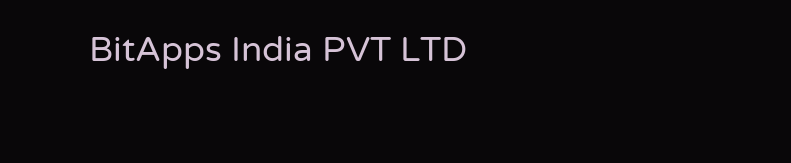BitApps India PVT LTD